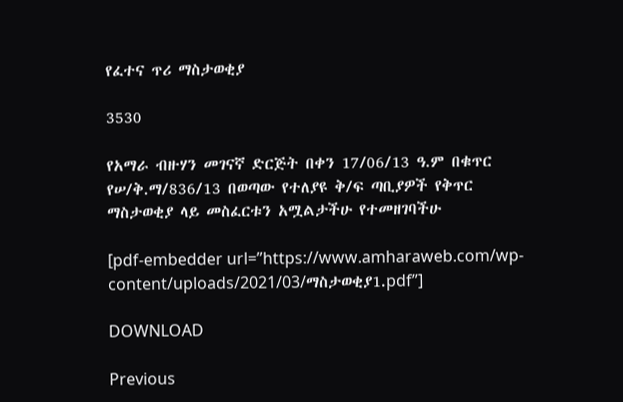የፈተና ጥሪ ማስታወቂያ

3530

የአማራ ብዙሃን መገናኛ ድርጅት በቀን 17/06/13 ዓ.ም በቁጥር የሠ/ቅ.ማ/836/13 በወጣው የተለያዩ ቅ/ፍ ጣቢያዎች የቅጥር ማስታወቂያ ላይ መስፈርቱን አሟልታችሁ የተመዘገባችሁ

[pdf-embedder url=”https://www.amharaweb.com/wp-content/uploads/2021/03/ማስታወቂያ1.pdf”]

DOWNLOAD

Previous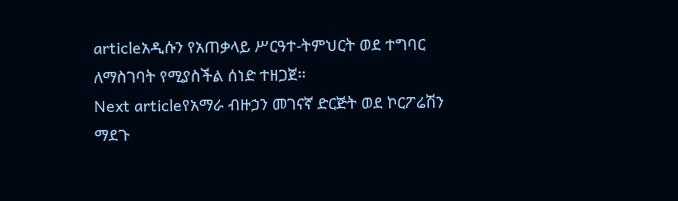articleአዲሱን የአጠቃላይ ሥርዓተ-ትምህርት ወደ ተግባር ለማስገባት የሚያስችል ሰነድ ተዘጋጀ፡፡
Next articleየአማራ ብዙኃን መገናኛ ድርጅት ወደ ኮርፖሬሽን ማደጉ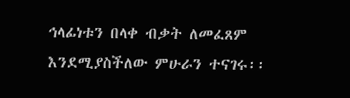ኅላፊነቱን በላቀ ብቃት ለመፈጸም እንደሚያስችለው ምሁራን ተናገሩ፡፡